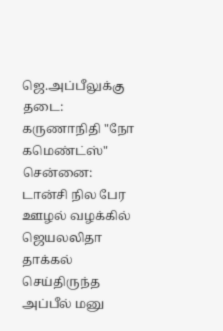ஜெ.அப்பீலுக்கு தடை: கருணாநிதி "நோ கமெண்ட்ஸ்"
சென்னை:
டான்சி நில பேர ஊழல் வழக்கில் ஜெயலலிதா தாக்கல் செய்திருந்த அப்பீல் மனு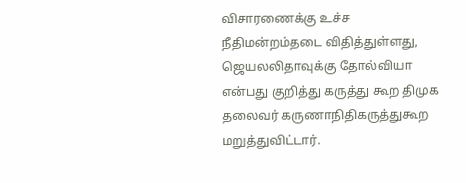விசாரணைக்கு உச்ச நீதிமன்றம்தடை விதித்துள்ளது, ஜெயலலிதாவுக்கு தோல்வியா என்பது குறித்து கருத்து கூற திமுக தலைவர் கருணாநிதிகருத்துகூற மறுத்துவிட்டார்.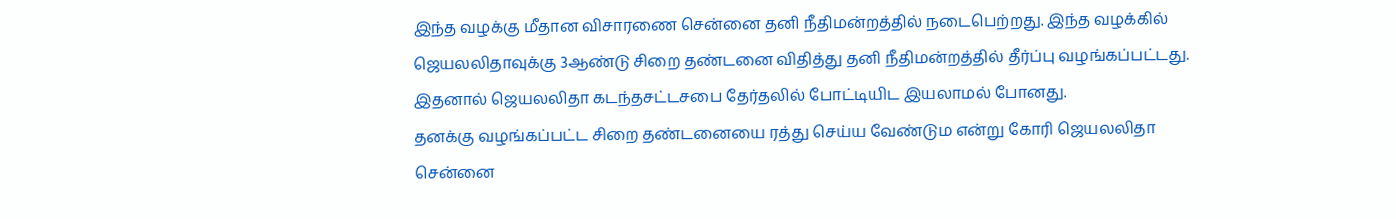இந்த வழக்கு மீதான விசாரணை சென்னை தனி நீதிமன்றத்தில் நடைபெற்றது. இந்த வழக்கில் ஜெயலலிதாவுக்கு 3ஆண்டு சிறை தண்டனை விதித்து தனி நீதிமன்றத்தில் தீர்ப்பு வழங்கப்பட்டது. இதனால் ஜெயலலிதா கடந்தசட்டசபை தேர்தலில் போட்டியிட இயலாமல் போனது.
தனக்கு வழங்கப்பட்ட சிறை தண்டனையை ரத்து செய்ய வேண்டும என்று கோரி ஜெயலலிதா சென்னை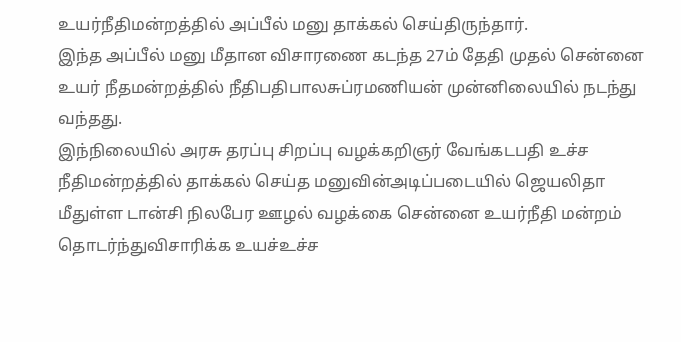உயர்நீதிமன்றத்தில் அப்பீல் மனு தாக்கல் செய்திருந்தார்.
இந்த அப்பீல் மனு மீதான விசாரணை கடந்த 27ம் தேதி முதல் சென்னை உயர் நீதமன்றத்தில் நீதிபதிபாலசுப்ரமணியன் முன்னிலையில் நடந்து வந்தது.
இந்நிலையில் அரசு தரப்பு சிறப்பு வழக்கறிஞர் வேங்கடபதி உச்ச நீதிமன்றத்தில் தாக்கல் செய்த மனுவின்அடிப்படையில் ஜெயலிதா மீதுள்ள டான்சி நிலபேர ஊழல் வழக்கை சென்னை உயர்நீதி மன்றம் தொடர்ந்துவிசாரிக்க உயச்உச்ச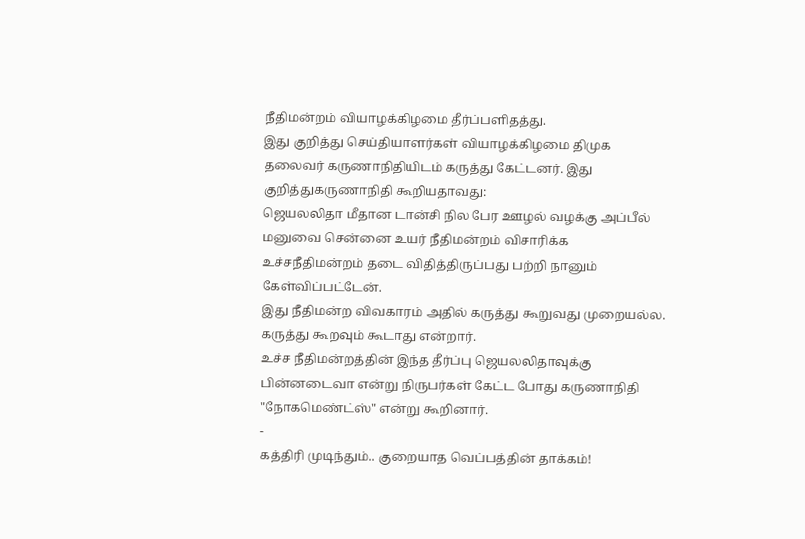நீதிமன்றம் வியாழக்கிழமை தீர்ப்பளிதத்து.
இது குறித்து செய்தியாளர்கள் வியாழக்கிழமை திமுக தலைவர் கருணாநிதியிடம் கருத்து கேட்டனர். இது குறித்துகருணாநிதி கூறியதாவது:
ஜெயலலிதா மீதான டான்சி நில பேர ஊழல் வழக்கு அப்பீல் மனுவை சென்னை உயர் நீதிமன்றம் விசாரிக்க உச்சநீதிமன்றம் தடை விதித்திருப்பது பற்றி நானும் கேள்விப்பட்டேன்.
இது நீதிமன்ற விவகாரம் அதில் கருத்து கூறுவது முறையல்ல. கருத்து கூறவும் கூடாது என்றார்.
உச்ச நீதிமன்றத்தின் இந்த தீர்ப்பு ஜெயலலிதாவுக்கு பின்னடைவா என்று நிருபர்கள் கேட்ட போது கருணாநிதி "நோகமெண்ட்ஸ்" என்று கூறினார்.
-
கத்திரி முடிந்தும்.. குறையாத வெப்பத்தின் தாக்கம்!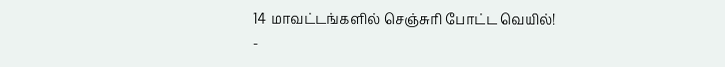14 மாவட்டங்களில் செஞ்சுரி போட்ட வெயில்! -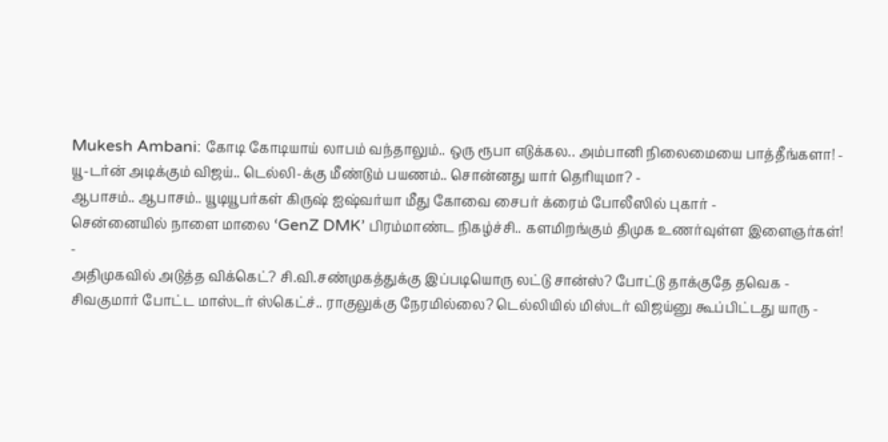Mukesh Ambani: கோடி கோடியாய் லாபம் வந்தாலும்.. ஒரு ரூபா எடுக்கல.. அம்பானி நிலைமையை பாத்தீங்களா! -
யூ-டர்ன் அடிக்கும் விஜய்.. டெல்லி-க்கு மீண்டும் பயணம்.. சொன்னது யார் தெரியுமா? -
ஆபாசம்.. ஆபாசம்.. யூடியூபர்கள் கிருஷ் ஐஷ்வர்யா மீது கோவை சைபர் க்ரைம் போலீஸில் புகார் -
சென்னையில் நாளை மாலை ‘GenZ DMK’ பிரம்மாண்ட நிகழ்ச்சி.. களமிறங்கும் திமுக உணர்வுள்ள இளைஞர்கள்! -
அதிமுகவில் அடுத்த விக்கெட்? சி.வி.சண்முகத்துக்கு இப்படியொரு லட்டு சான்ஸ்? போட்டு தாக்குதே தவெக -
சிவகுமார் போட்ட மாஸ்டர் ஸ்கெட்ச்.. ராகுலுக்கு நேரமில்லை? டெல்லியில் மிஸ்டர் விஜய்னு கூப்பிட்டது யாரு -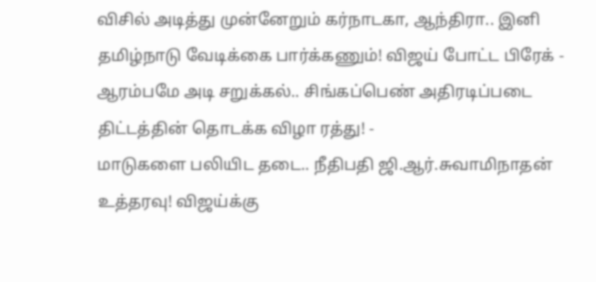விசில் அடித்து முன்னேறும் கர்நாடகா, ஆந்திரா.. இனி தமிழ்நாடு வேடிக்கை பார்க்கணும்! விஜய் போட்ட பிரேக் -
ஆரம்பமே அடி சறுக்கல்.. சிங்கப்பெண் அதிரடிப்படை திட்டத்தின் தொடக்க விழா ரத்து! -
மாடுகளை பலியிட தடை.. நீதிபதி ஜி.ஆர்.சுவாமிநாதன் உத்தரவு! விஜய்க்கு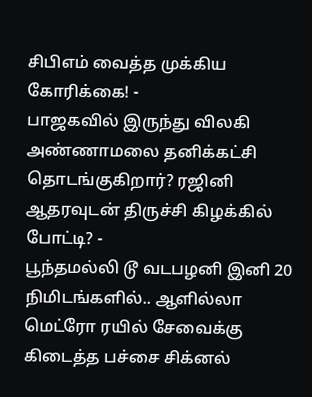சிபிஎம் வைத்த முக்கிய கோரிக்கை! -
பாஜகவில் இருந்து விலகி அண்ணாமலை தனிக்கட்சி தொடங்குகிறார்? ரஜினி ஆதரவுடன் திருச்சி கிழக்கில் போட்டி? -
பூந்தமல்லி டூ வடபழனி இனி 20 நிமிடங்களில்.. ஆளில்லா மெட்ரோ ரயில் சேவைக்கு கிடைத்த பச்சை சிக்னல்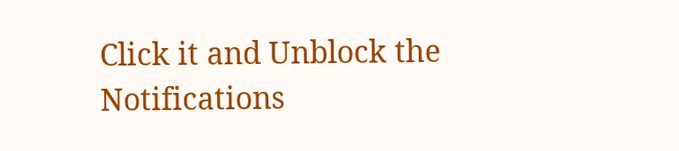Click it and Unblock the Notifications